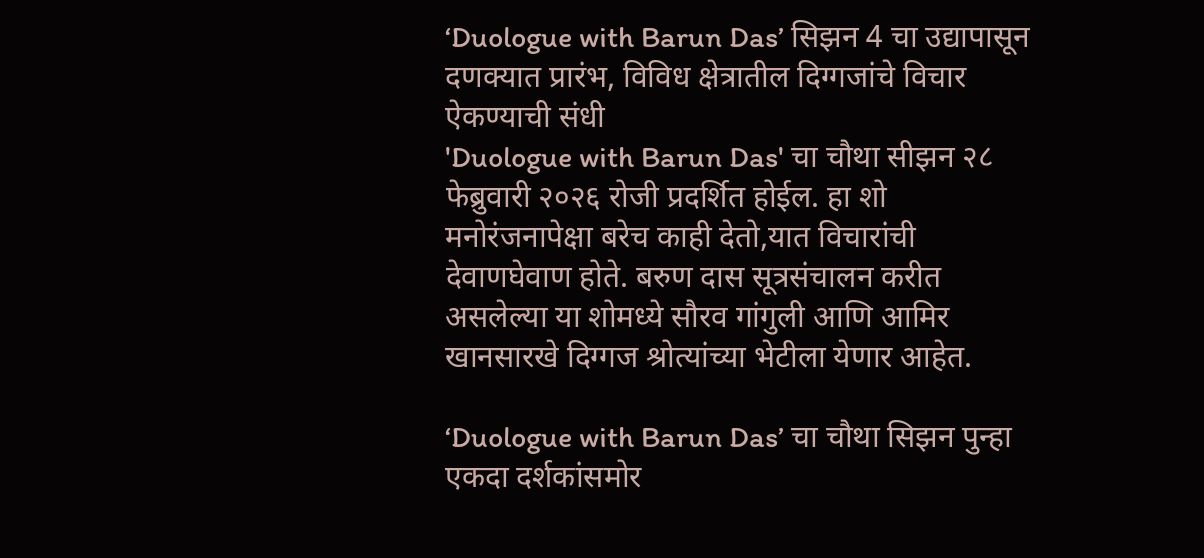‘Duologue with Barun Das’ सिझन 4 चा उद्यापासून दणक्यात प्रारंभ, विविध क्षेत्रातील दिग्गजांचे विचार ऐकण्याची संधी
'Duologue with Barun Das' चा चौथा सीझन २८ फेब्रुवारी २०२६ रोजी प्रदर्शित होईल. हा शो मनोरंजनापेक्षा बरेच काही देतो,यात विचारांची देवाणघेवाण होते. बरुण दास सूत्रसंचालन करीत असलेल्या या शोमध्ये सौरव गांगुली आणि आमिर खानसारखे दिग्गज श्रोत्यांच्या भेटीला येणार आहेत.

‘Duologue with Barun Das’ चा चौथा सिझन पुन्हा एकदा दर्शकांसमोर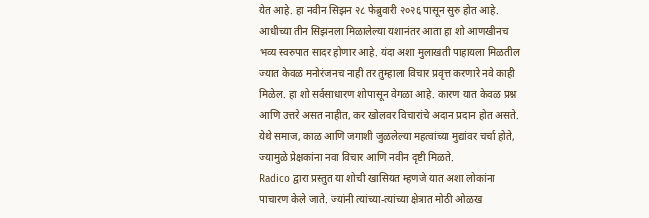येत आहे. हा नवीन सिझन २८ फेब्रुवारी २०२६ पासून सुरु होत आहे. आधीच्या तीन सिझनला मिळालेल्या यशानंतर आता हा शो आणखीनच भव्य स्वरुपात सादर होणार आहे. यंदा अशा मुलाखती पाहायला मिळतील ज्यात केवळ मनोरंजनच नाही तर तुम्हाला विचार प्रवृत्त करणारे नवे काही मिळेल. हा शो सर्वसाधारण शोपासून वेगळा आहे. कारण यात केवळ प्रश्न आणि उत्तरे असत नाहीत, कर खोलवर विचारांचे अदान प्रदान होत असते. येथे समाज, काळ आणि जगाशी जुळलेल्या महत्वांच्या मुद्यांवर चर्चा होते, ज्यामुळे प्रेक्षकांना नवा विचार आणि नवीन दृष्टी मिळते.
Radico द्वारा प्रस्तुत या शोची खासियत म्हणजे यात अशा लोकांना पाचारण केले जाते. ज्यांनी त्यांच्या-त्यांच्या क्षेत्रात मोठी ओळख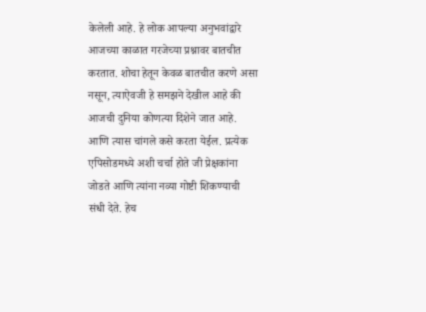केलेली आहे. हे लोक आपल्या अनुभवांद्वारे आजच्या काळात गरजेच्या प्रश्नावर बातचीत करतात. शोचा हेतून केवळ बातचीत करणे असा नसून, त्याऐवजी हे समझने देखील आहे की आजची दुनिया कोणत्या दिशेने जात आहे. आणि त्यास चांगले कसे करता येईल. प्रत्येक एपिसोडमध्ये अशी चर्चा होते जी प्रेक्षकांना जोडते आणि त्यांना नव्या गोष्टी शिकण्याची संधी देते. हेच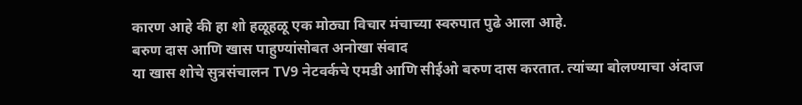कारण आहे की हा शो हळूहळू एक मोठ्या विचार मंचाच्या स्वरुपात पुढे आला आहे.
बरुण दास आणि खास पाहुण्यांसोबत अनोखा संवाद
या खास शोचे सुत्रसंचालन TV9 नेटवर्कचे एमडी आणि सीईओ बरुण दास करतात. त्यांच्या बोलण्याचा अंदाज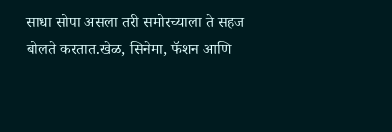साधा सोपा असला तरी समोरच्याला ते सहज बोलते करतात.खेळ, सिनेमा, फॅशन आणि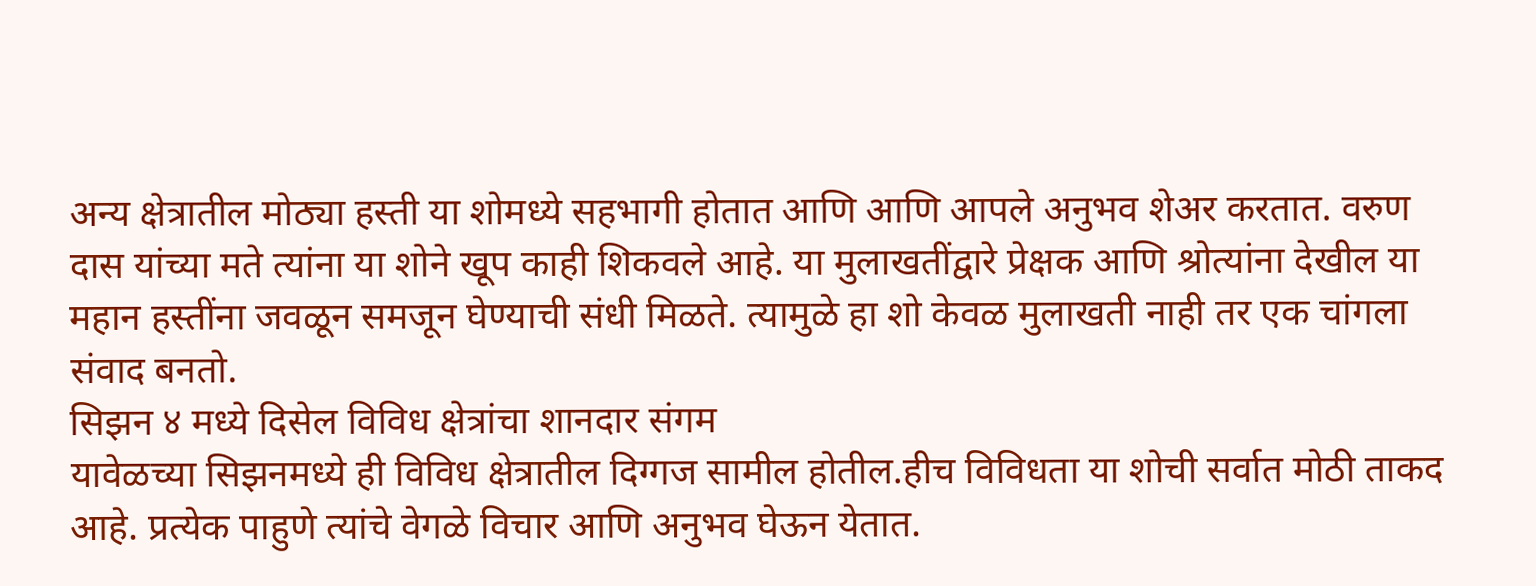अन्य क्षेत्रातील मोठ्या हस्ती या शोमध्ये सहभागी होतात आणि आणि आपले अनुभव शेअर करतात. वरुण दास यांच्या मते त्यांना या शोने खूप काही शिकवले आहे. या मुलाखतींद्वारे प्रेक्षक आणि श्रोत्यांना देखील या महान हस्तींना जवळून समजून घेण्याची संधी मिळते. त्यामुळे हा शो केवळ मुलाखती नाही तर एक चांगला संवाद बनतो.
सिझन ४ मध्ये दिसेल विविध क्षेत्रांचा शानदार संगम
यावेळच्या सिझनमध्ये ही विविध क्षेत्रातील दिग्गज सामील होतील.हीच विविधता या शोची सर्वात मोठी ताकद आहे. प्रत्येक पाहुणे त्यांचे वेगळे विचार आणि अनुभव घेऊन येतात.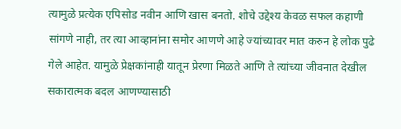त्यामुळे प्रत्येक एपिसोड नवीन आणि खास बनतो. शोचे उद्देश्य केवळ सफल कहाणी सांगणे नाही, तर त्या आव्हानांना समोर आणणे आहे ज्यांच्यावर मात करुन हे लोक पुढे गेले आहेत. यामुळे प्रेक्षकांनाही यातून प्रेरणा मिळते आणि ते त्यांच्या जीवनात देखील सकारात्मक बदल आणण्यासाठी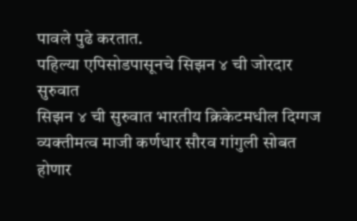पावले पुढे करतात.
पहिल्या एपिसोडपासूनचे सिझन ४ ची जोरदार सुरुवात
सिझन ४ ची सुरुवात भारतीय क्रिकेटमधील दिग्गज व्यक्तीमत्व माजी कर्णधार सौरव गांगुली सोबत होणार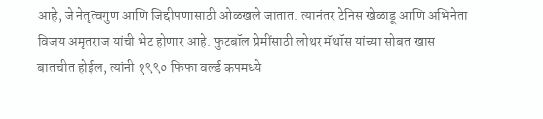आहे, जे नेतृत्वगुण आणि जिद्दीपणासाठी ओळखले जातात. त्यानंतर टेनिस खेळाडू आणि अभिनेता विजय अमृतराज यांची भेट होणार आहे. फुटबॉल प्रेमींसाठी लोथर मॅथॉस यांच्या सोबत खास बातचीत होईल, त्यांनी १९९० फिफा वर्ल्ड कपमध्ये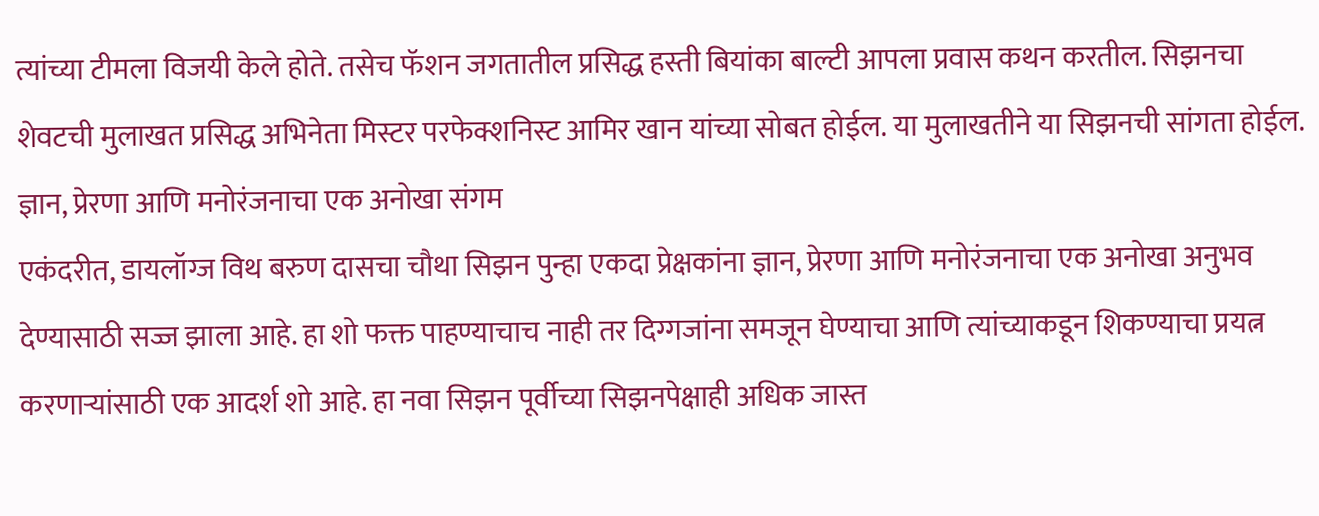त्यांच्या टीमला विजयी केले होते. तसेच फॅशन जगतातील प्रसिद्ध हस्ती बियांका बाल्टी आपला प्रवास कथन करतील. सिझनचा शेवटची मुलाखत प्रसिद्ध अभिनेता मिस्टर परफेक्शनिस्ट आमिर खान यांच्या सोबत होईल. या मुलाखतीने या सिझनची सांगता होईल.
ज्ञान, प्रेरणा आणि मनोरंजनाचा एक अनोखा संगम
एकंदरीत, डायलॉग्ज विथ बरुण दासचा चौथा सिझन पुन्हा एकदा प्रेक्षकांना ज्ञान, प्रेरणा आणि मनोरंजनाचा एक अनोखा अनुभव देण्यासाठी सज्ज झाला आहे. हा शो फक्त पाहण्याचाच नाही तर दिग्गजांना समजून घेण्याचा आणि त्यांच्याकडून शिकण्याचा प्रयत्न करणाऱ्यांसाठी एक आदर्श शो आहे. हा नवा सिझन पूर्वीच्या सिझनपेक्षाही अधिक जास्त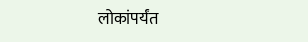लोकांपर्यंत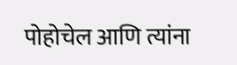पोहोचेल आणि त्यांना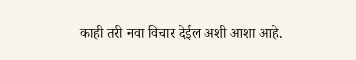काही तरी नवा विचार देईल अशी आशा आहे.